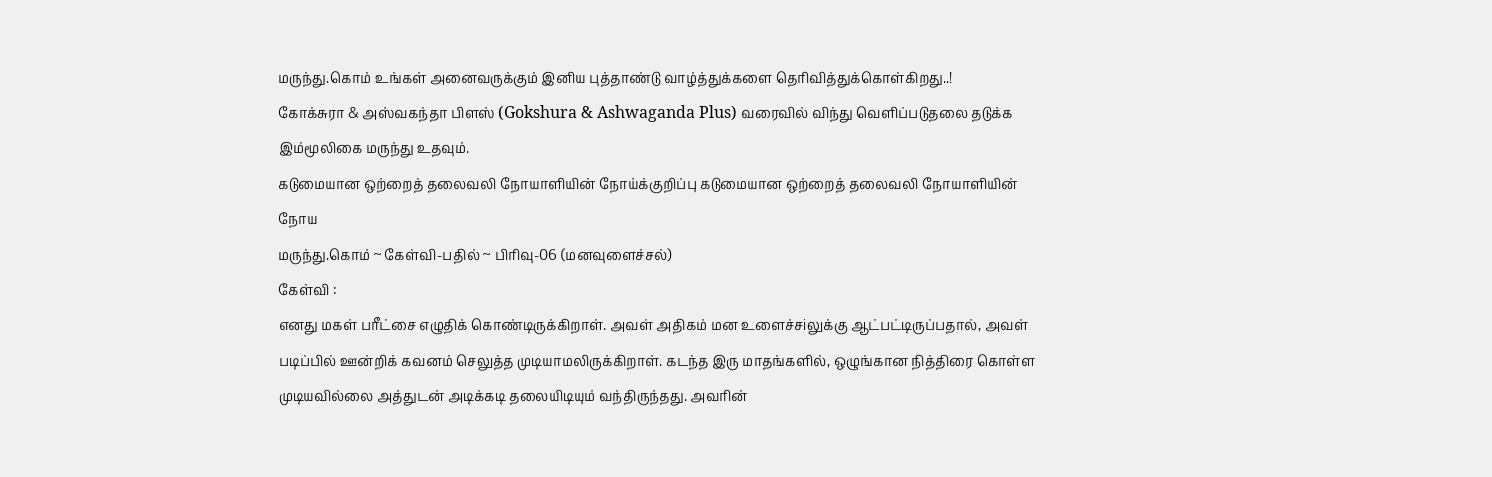மருந்து.கொம் உங்கள் அனைவருக்கும் இனிய புத்தாண்டு வாழ்த்துக்களை தெரிவித்துக்கொள்கிறது..!
கோக்சுரா & அஸ்வகந்தா பிளஸ் (Gokshura & Ashwaganda Plus) வரைவில் விந்து வெளிப்படுதலை தடுக்க இம்மூலிகை மருந்து உதவும்.
கடுமையான ஒற்றைத் தலைவலி நோயாளியின் நோய்க்குறிப்பு கடுமையான ஒற்றைத் தலைவலி நோயாளியின் நோய
மருந்து.கொம் ~ கேள்வி-பதில் ~ பிரிவு-06 (மனவுளைச்சல்)
கேள்வி :
எனது மகள் பரீட்சை எழுதிக் கொண்டிருக்கிறாள். அவள் அதிகம் மன உளைச்சiலுக்கு ஆட்பட்டிருப்பதால், அவள் படிப்பில் ஊன்றிக் கவனம் செலுத்த முடியாமலிருக்கிறாள். கடந்த இரு மாதங்களில், ஒழுங்கான நித்திரை கொள்ள முடியவில்லை அத்துடன் அடிக்கடி தலையிடியும் வந்திருந்தது. அவரின்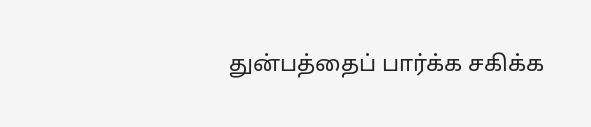துன்பத்தைப் பார்க்க சகிக்க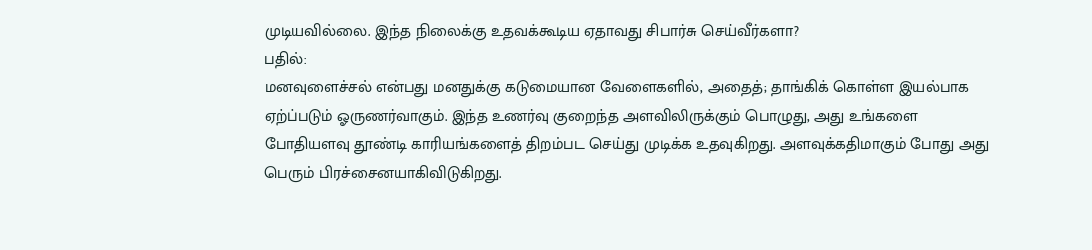முடியவில்லை. இந்த நிலைக்கு உதவக்கூடிய ஏதாவது சிபார்சு செய்வீர்களா?
பதில்:
மனவுளைச்சல் என்பது மனதுக்கு கடுமையான வேளைகளில், அதைத்; தாங்கிக் கொள்ள இயல்பாக ஏற்ப்படும் ஓருணர்வாகும். இந்த உணர்வு குறைந்த அளவிலிருக்கும் பொழுது, அது உங்களை போதியளவு தூண்டி காரியங்களைத் திறம்பட செய்து முடிக்க உதவுகிறது. அளவுக்கதிமாகும் போது அது பெரும் பிரச்சைனயாகிவிடுகிறது.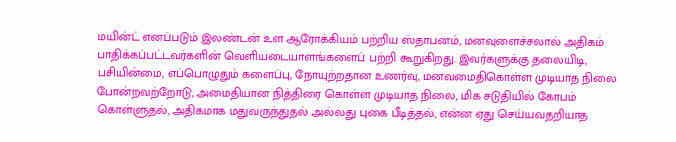மயின்ட் எனப்படும் இலண்டன் உள ஆரோக்கியம் பற்றிய ஸ்தாபனம், மனவுளைச்சலால் அதிகம் பாதிக்கப்பட்டவர்களின் வெளியடையாளங்களைப் பற்றி கூறுகிறது. இவர்களுக்கு தலையிடி, பசியின்மை, எப்பொழுதும் களைப்பு, நோயுற்றதான உணர்வு, மனவமைதிகொள்ள முடியாத நிலை போன்றவற்றோடு, அமைதியான நித்திரை கொள்ள முடியாத நிலை, மிக சடுதியில் கோபம் கொள்ளுதல், அதிகமாக மதுவருந்துதல் அல்லது புகை பீடித்தல், என்ன ஏது செய்யவதறியாத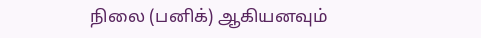நிலை (பனிக்) ஆகியனவும்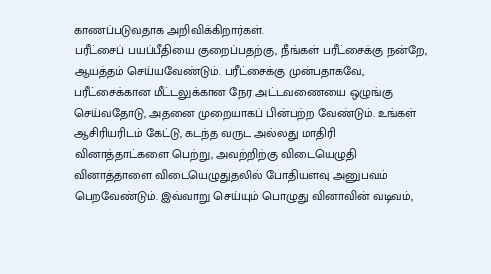காணப்படுவதாக அறிவிக்கிறார்கள்.
பரீட்சைப் பயப்பீதியை குறைப்பதற்கு, நீங்கள் பரீட்சைக்கு நன்றே, ஆயத்தம் செய்யவேண்டும். பரீட்சைக்கு முன்பதாகவே, பரீட்சைக்கான மீட்டலுக்கான நேர அட்டவணையை ஒழுங்கு செய்வதோடு, அதனை முறையாகப் பின்பற்ற வேண்டும். உங்கள் ஆசிரியரிடம் கேட்டு, கடந்த வருட அல்லது மாதிரி வினாத்தாட்களை பெற்று, அவற்றிற்கு விடையெழுதி வினாத்தாளை விடையெழுதுதலில் போதியளவு அனுபவம் பெறவேண்டும். இவ்வாறு செய்யும் பொழுது வினாவின் வடிவம்,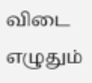விடை எழுதும்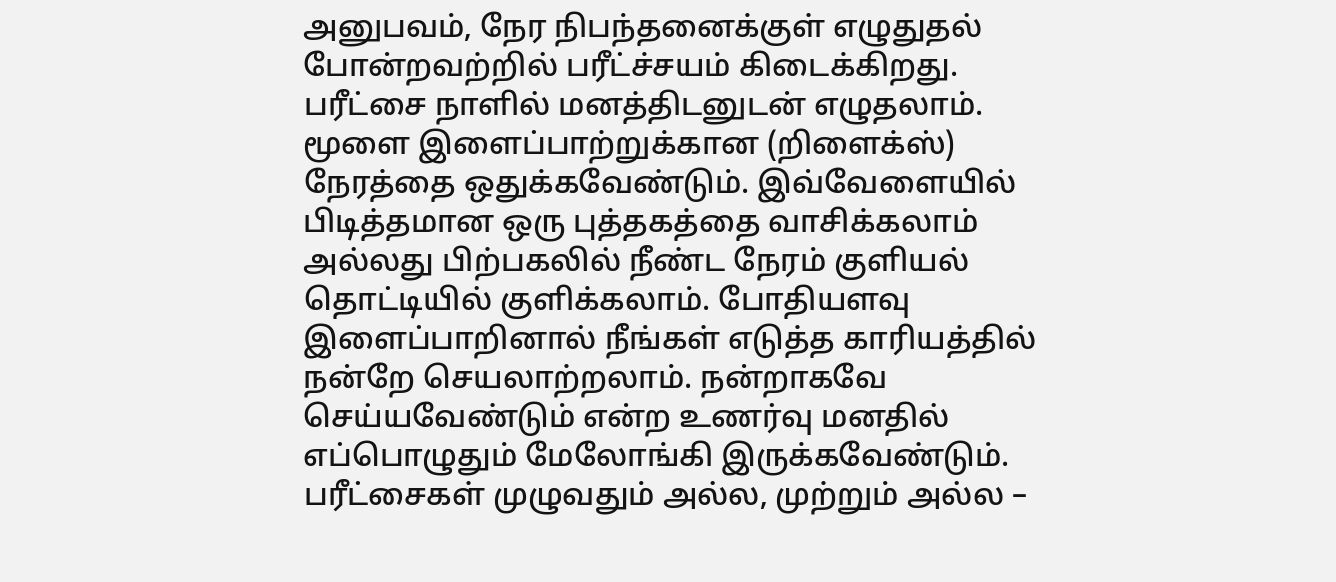அனுபவம், நேர நிபந்தனைக்குள் எழுதுதல் போன்றவற்றில் பரீட்ச்சயம் கிடைக்கிறது. பரீட்சை நாளில் மனத்திடனுடன் எழுதலாம்.
மூளை இளைப்பாற்றுக்கான (றிளைக்ஸ்) நேரத்தை ஒதுக்கவேண்டும். இவ்வேளையில் பிடித்தமான ஒரு புத்தகத்தை வாசிக்கலாம் அல்லது பிற்பகலில் நீண்ட நேரம் குளியல் தொட்டியில் குளிக்கலாம். போதியளவு இளைப்பாறினால் நீங்கள் எடுத்த காரியத்தில் நன்றே செயலாற்றலாம். நன்றாகவே செய்யவேண்டும் என்ற உணர்வு மனதில் எப்பொழுதும் மேலோங்கி இருக்கவேண்டும். பரீட்சைகள் முழுவதும் அல்ல, முற்றும் அல்ல –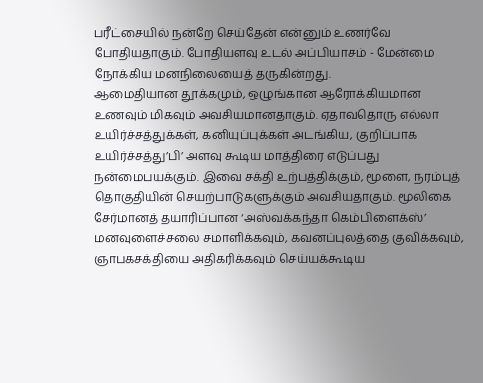பரீட்சையில் நன்றே செய்தேன் என்னும் உணர்வே போதியதாகும். போதியளவு உடல் அப்பியாசம் - மேன்மை நோக்கிய மனநிலையைத் தருகின்றது.
ஆமைதியான தூக்கமும், ஒழுங்கான ஆரோக்கியமான உணவும் மிகவும் அவசியமானதாகும். ஏதாவதொரு எல்லா உயிர்ச்சத்துக்கள், கனியுப்புக்கள் அடங்கிய, குறிப்பாக உயிர்ச்சத்து’பி’ அளவு கூடிய மாத்திரை எடுப்பது நன்மைபயக்கும். இவை சக்தி உற்பத்திக்கும், மூளை, நரம்புத் தொகுதியின் செயற்பாடுகளுக்கும் அவசியதாகும். மூலிகை சேர்மானத் தயாரிப்பான ‘அஸ்வக்கந்தா கெம்பிளைக்ஸ்’ மனவுளைச்சலை சமாளிக்கவும், கவனப்புலத்தை குவிக்கவும், ஞாபகசக்தியை அதிகரிக்கவும் செய்யக்கூடிய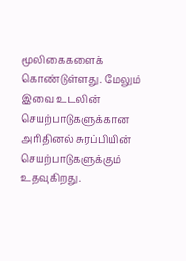மூலிகைகளைக் கொண்டுள்ளது. மேலும் இவை உடலின் செயற்பாடுகளுக்கான அரிதினல் சுரப்பியின் செயற்பாடுகளுக்கும் உதவுகிறது.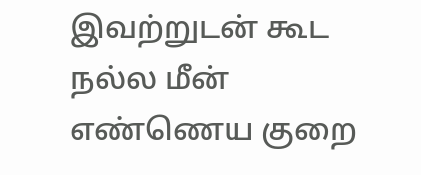இவற்றுடன் கூட நல்ல மீன் எண்ணெய குறை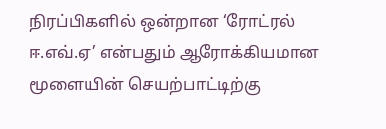நிரப்பிகளில் ஒன்றான ‘ரோட்ரல் ஈ.எவ்.ஏ’ என்பதும் ஆரோக்கியமான மூளையின் செயற்பாட்டிற்கு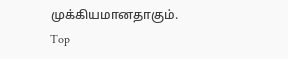முக்கியமானதாகும்.
Top